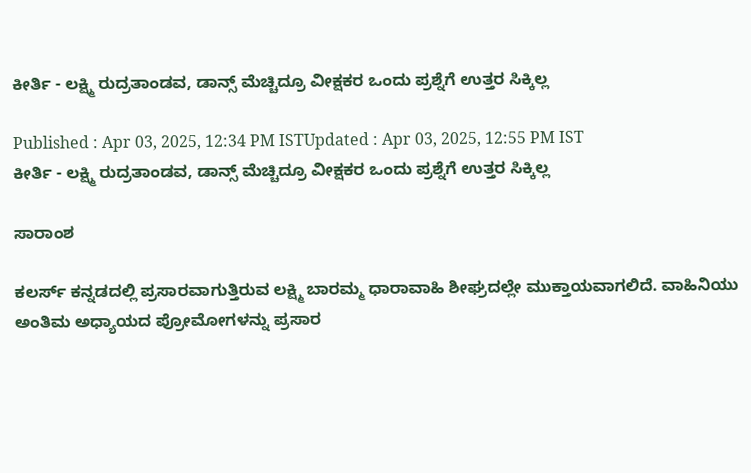ಕೀರ್ತಿ - ಲಕ್ಷ್ಮಿ ರುದ್ರತಾಂಡವ, ಡಾನ್ಸ್ ಮೆಚ್ಚಿದ್ರೂ ವೀಕ್ಷಕರ ಒಂದು ಪ್ರಶ್ನೆಗೆ ಉತ್ತರ ಸಿಕ್ಕಿಲ್ಲ

Published : Apr 03, 2025, 12:34 PM ISTUpdated : Apr 03, 2025, 12:55 PM IST
ಕೀರ್ತಿ - ಲಕ್ಷ್ಮಿ ರುದ್ರತಾಂಡವ, ಡಾನ್ಸ್ ಮೆಚ್ಚಿದ್ರೂ ವೀಕ್ಷಕರ ಒಂದು ಪ್ರಶ್ನೆಗೆ ಉತ್ತರ ಸಿಕ್ಕಿಲ್ಲ

ಸಾರಾಂಶ

ಕಲರ್ಸ್ ಕನ್ನಡದಲ್ಲಿ ಪ್ರಸಾರವಾಗುತ್ತಿರುವ ಲಕ್ಷ್ಮಿ ಬಾರಮ್ಮ ಧಾರಾವಾಹಿ ಶೀಘ್ರದಲ್ಲೇ ಮುಕ್ತಾಯವಾಗಲಿದೆ. ವಾಹಿನಿಯು ಅಂತಿಮ ಅಧ್ಯಾಯದ ಪ್ರೋಮೋಗಳನ್ನು ಪ್ರಸಾರ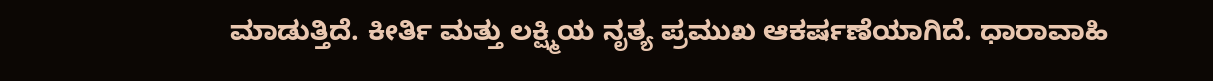ಮಾಡುತ್ತಿದೆ. ಕೀರ್ತಿ ಮತ್ತು ಲಕ್ಷ್ಮಿಯ ನೃತ್ಯ ಪ್ರಮುಖ ಆಕರ್ಷಣೆಯಾಗಿದೆ. ಧಾರಾವಾಹಿ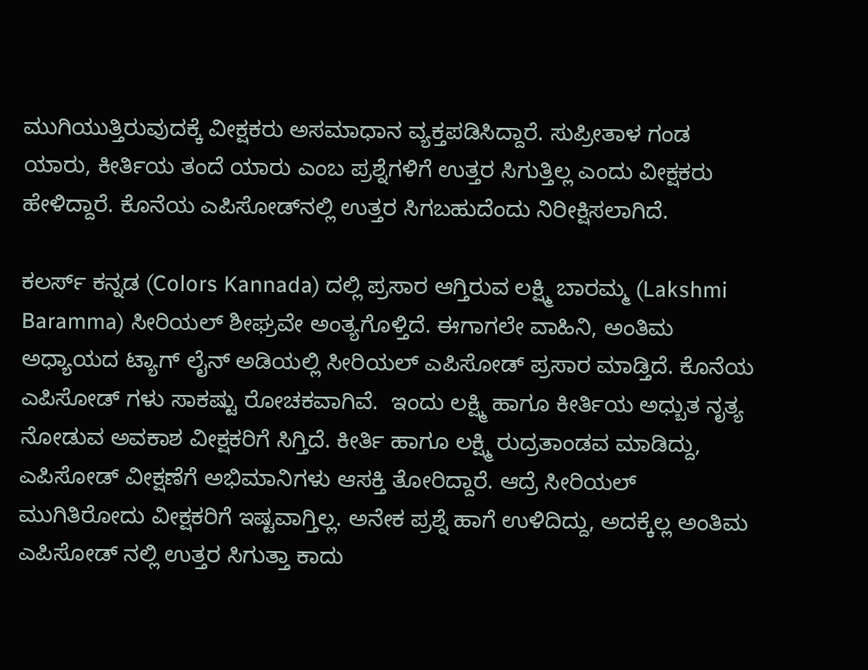ಮುಗಿಯುತ್ತಿರುವುದಕ್ಕೆ ವೀಕ್ಷಕರು ಅಸಮಾಧಾನ ವ್ಯಕ್ತಪಡಿಸಿದ್ದಾರೆ. ಸುಪ್ರೀತಾಳ ಗಂಡ ಯಾರು, ಕೀರ್ತಿಯ ತಂದೆ ಯಾರು ಎಂಬ ಪ್ರಶ್ನೆಗಳಿಗೆ ಉತ್ತರ ಸಿಗುತ್ತಿಲ್ಲ ಎಂದು ವೀಕ್ಷಕರು ಹೇಳಿದ್ದಾರೆ. ಕೊನೆಯ ಎಪಿಸೋಡ್‌ನಲ್ಲಿ ಉತ್ತರ ಸಿಗಬಹುದೆಂದು ನಿರೀಕ್ಷಿಸಲಾಗಿದೆ.

ಕಲರ್ಸ್ ಕನ್ನಡ (Colors Kannada) ದಲ್ಲಿ ಪ್ರಸಾರ ಆಗ್ತಿರುವ ಲಕ್ಷ್ಮಿ ಬಾರಮ್ಮ (Lakshmi Baramma) ಸೀರಿಯಲ್ ಶೀಘ್ರವೇ ಅಂತ್ಯಗೊಳ್ತಿದೆ. ಈಗಾಗಲೇ ವಾಹಿನಿ, ಅಂತಿಮ ಅಧ್ಯಾಯದ ಟ್ಯಾಗ್ ಲೈನ್ ಅಡಿಯಲ್ಲಿ ಸೀರಿಯಲ್ ಎಪಿಸೋಡ್ ಪ್ರಸಾರ ಮಾಡ್ತಿದೆ. ಕೊನೆಯ ಎಪಿಸೋಡ್ ಗಳು ಸಾಕಷ್ಟು ರೋಚಕವಾಗಿವೆ.  ಇಂದು ಲಕ್ಷ್ಮಿ ಹಾಗೂ ಕೀರ್ತಿಯ ಅಧ್ಬುತ ನೃತ್ಯ ನೋಡುವ ಅವಕಾಶ ವೀಕ್ಷಕರಿಗೆ ಸಿಗ್ತಿದೆ. ಕೀರ್ತಿ ಹಾಗೂ ಲಕ್ಷ್ಮಿ ರುದ್ರತಾಂಡವ ಮಾಡಿದ್ದು, ಎಪಿಸೋಡ್ ವೀಕ್ಷಣೆಗೆ ಅಭಿಮಾನಿಗಳು ಆಸಕ್ತಿ ತೋರಿದ್ದಾರೆ. ಆದ್ರೆ ಸೀರಿಯಲ್ ಮುಗಿತಿರೋದು ವೀಕ್ಷಕರಿಗೆ ಇಷ್ಟವಾಗ್ತಿಲ್ಲ. ಅನೇಕ ಪ್ರಶ್ನೆ ಹಾಗೆ ಉಳಿದಿದ್ದು, ಅದಕ್ಕೆಲ್ಲ ಅಂತಿಮ ಎಪಿಸೋಡ್ ನಲ್ಲಿ ಉತ್ತರ ಸಿಗುತ್ತಾ ಕಾದು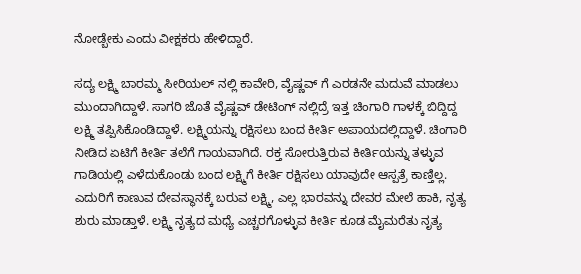ನೋಡ್ಬೇಕು ಎಂದು ವೀಕ್ಷಕರು ಹೇಳಿದ್ದಾರೆ.

ಸದ್ಯ ಲಕ್ಷ್ಮಿ ಬಾರಮ್ಮ ಸೀರಿಯಲ್ ನಲ್ಲಿ ಕಾವೇರಿ, ವೈಷ್ಣವ್ ಗೆ ಎರಡನೇ ಮದುವೆ ಮಾಡಲು ಮುಂದಾಗಿದ್ದಾಳೆ. ಸಾಗರಿ ಜೊತೆ ವೈಷ್ಣವ್ ಡೇಟಿಂಗ್ ನಲ್ಲಿದ್ರೆ ಇತ್ತ ಚಿಂಗಾರಿ ಗಾಳಕ್ಕೆ ಬಿದ್ದಿದ್ದ ಲಕ್ಷ್ಮಿ ತಪ್ಪಿಸಿಕೊಂಡಿದ್ದಾಳೆ. ಲಕ್ಷ್ಮಿಯನ್ನು ರಕ್ಷಿಸಲು ಬಂದ ಕೀರ್ತಿ ಅಪಾಯದಲ್ಲಿದ್ದಾಳೆ. ಚಿಂಗಾರಿ ನೀಡಿದ ಏಟಿಗೆ ಕೀರ್ತಿ ತಲೆಗೆ ಗಾಯವಾಗಿದೆ. ರಕ್ತ ಸೋರುತ್ತಿರುವ ಕೀರ್ತಿಯನ್ನು ತಳ್ಳುವ ಗಾಡಿಯಲ್ಲಿ ಎಳೆದುಕೊಂಡು ಬಂದ ಲಕ್ಷ್ಮಿಗೆ ಕೀರ್ತಿ ರಕ್ಷಿಸಲು ಯಾವುದೇ ಆಸ್ಪತ್ರೆ ಕಾಣ್ತಿಲ್ಲ. ಎದುರಿಗೆ ಕಾಣುವ ದೇವಸ್ಥಾನಕ್ಕೆ ಬರುವ ಲಕ್ಷ್ಮಿ, ಎಲ್ಲ ಭಾರವನ್ನು ದೇವರ ಮೇಲೆ ಹಾಕಿ, ನೃತ್ಯ ಶುರು ಮಾಡ್ತಾಳೆ. ಲಕ್ಷ್ಮಿ ನೃತ್ಯದ ಮಧ್ಯೆ ಎಚ್ಚರಗೊಳ್ಳುವ ಕೀರ್ತಿ ಕೂಡ ಮೈಮರೆತು ನೃತ್ಯ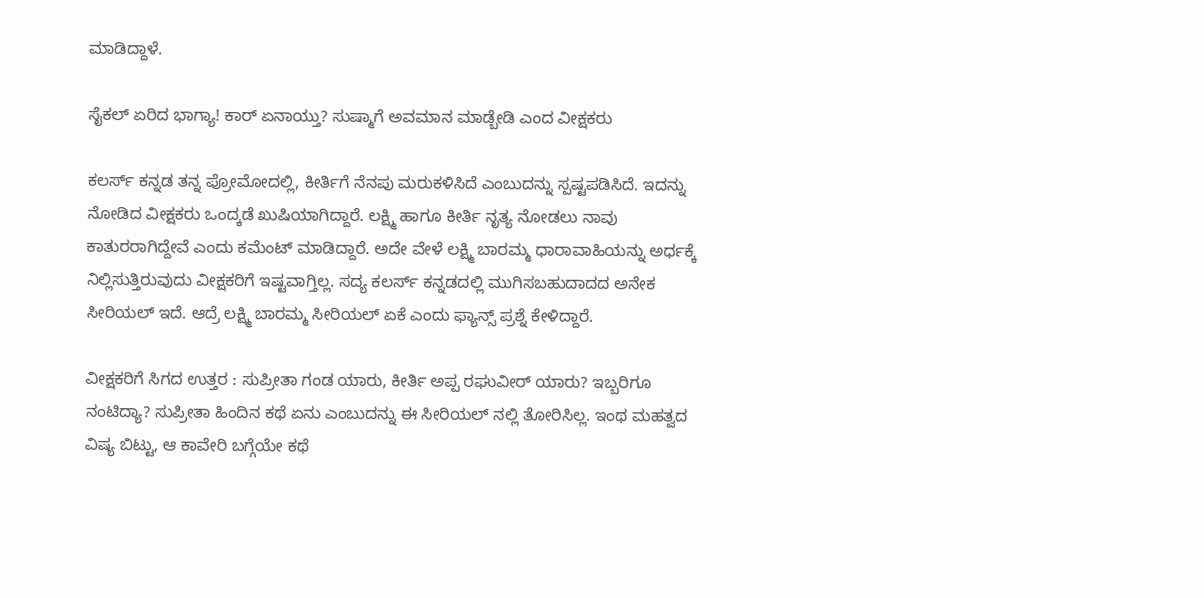ಮಾಡಿದ್ದಾಳೆ.

ಸೈಕಲ್ ಏರಿದ ಭಾಗ್ಯಾ! ಕಾರ್ ಏನಾಯ್ತು? ಸುಷ್ಮಾಗೆ ಅವಮಾನ ಮಾಡ್ಬೇಡಿ ಎಂದ ವೀಕ್ಷಕರು

ಕಲರ್ಸ್ ಕನ್ನಡ ತನ್ನ ಪ್ರೋಮೋದಲ್ಲಿ, ಕೀರ್ತಿಗೆ ನೆನಪು ಮರುಕಳಿಸಿದೆ ಎಂಬುದನ್ನು ಸ್ಪಷ್ಟಪಡಿಸಿದೆ. ಇದನ್ನು ನೋಡಿದ ವೀಕ್ಷಕರು ಒಂದ್ಕಡೆ ಖುಷಿಯಾಗಿದ್ದಾರೆ. ಲಕ್ಷ್ಮಿ ಹಾಗೂ ಕೀರ್ತಿ ನೃತ್ಯ ನೋಡಲು ನಾವು ಕಾತುರರಾಗಿದ್ದೇವೆ ಎಂದು ಕಮೆಂಟ್ ಮಾಡಿದ್ದಾರೆ. ಅದೇ ವೇಳೆ ಲಕ್ಷ್ಮಿ ಬಾರಮ್ಮ ಧಾರಾವಾಹಿಯನ್ನು ಅರ್ಧಕ್ಕೆ ನಿಲ್ಲಿಸುತ್ತಿರುವುದು ವೀಕ್ಷಕರಿಗೆ ಇಷ್ಟವಾಗ್ತಿಲ್ಲ. ಸದ್ಯ ಕಲರ್ಸ್ ಕನ್ನಡದಲ್ಲಿ ಮುಗಿಸಬಹುದಾದದ ಅನೇಕ ಸೀರಿಯಲ್ ಇದೆ. ಆದ್ರೆ ಲಕ್ಷ್ಮಿ ಬಾರಮ್ಮ ಸೀರಿಯಲ್ ಏಕೆ ಎಂದು ಫ್ಯಾನ್ಸ್ ಪ್ರಶ್ನೆ ಕೇಳಿದ್ದಾರೆ.

ವೀಕ್ಷಕರಿಗೆ ಸಿಗದ ಉತ್ತರ : ಸುಪ್ರೀತಾ ಗಂಡ ಯಾರು, ಕೀರ್ತಿ ಅಪ್ಪ ರಘುವೀರ್ ಯಾರು? ಇಬ್ಬರಿಗೂ ನಂಟಿದ್ಯಾ? ಸುಪ್ರೀತಾ ಹಿಂದಿನ ಕಥೆ ಏನು ಎಂಬುದನ್ನು ಈ ಸೀರಿಯಲ್ ನಲ್ಲಿ ತೋರಿಸಿಲ್ಲ. ಇಂಥ ಮಹತ್ವದ ವಿಷ್ಯ ಬಿಟ್ಟು, ಆ ಕಾವೇರಿ ಬಗ್ಗೆಯೇ ಕಥೆ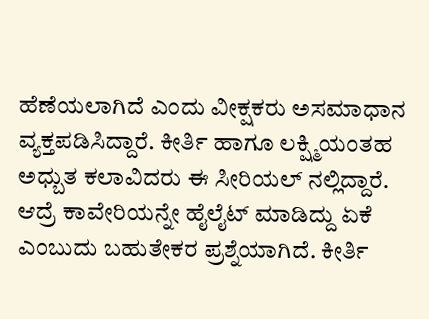ಹೆಣೆಯಲಾಗಿದೆ ಎಂದು ವೀಕ್ಷಕರು ಅಸಮಾಧಾನ ವ್ಯಕ್ತಪಡಿಸಿದ್ದಾರೆ. ಕೀರ್ತಿ ಹಾಗೂ ಲಕ್ಷ್ಮಿಯಂತಹ ಅಧ್ಬುತ ಕಲಾವಿದರು ಈ ಸೀರಿಯಲ್ ನಲ್ಲಿದ್ದಾರೆ. ಆದ್ರೆ ಕಾವೇರಿಯನ್ನೇ ಹೈಲೈಟ್ ಮಾಡಿದ್ದು ಏಕೆ ಎಂಬುದು ಬಹುತೇಕರ ಪ್ರಶ್ನೆಯಾಗಿದೆ. ಕೀರ್ತಿ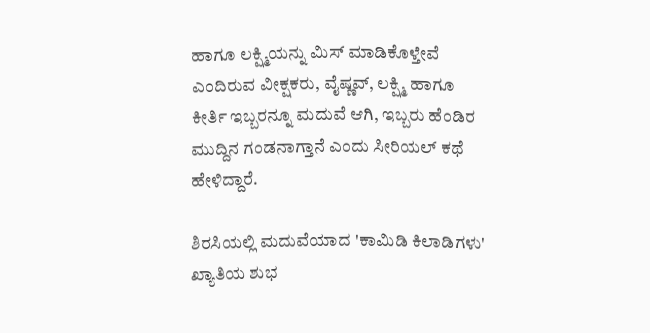ಹಾಗೂ ಲಕ್ಷ್ಮಿಯನ್ನು ಮಿಸ್ ಮಾಡಿಕೊಳ್ತೇವೆ ಎಂದಿರುವ ವೀಕ್ಷಕರು, ವೈಷ್ಣವ್, ಲಕ್ಷ್ಮಿ ಹಾಗೂ ಕೀರ್ತಿ ಇಬ್ಬರನ್ನೂ ಮದುವೆ ಆಗಿ, ಇಬ್ಬರು ಹೆಂಡಿರ ಮುದ್ದಿನ ಗಂಡನಾಗ್ತಾನೆ ಎಂದು ಸೀರಿಯಲ್ ಕಥೆ ಹೇಳಿದ್ದಾರೆ.

ಶಿರಸಿಯಲ್ಲಿ ಮದುವೆಯಾದ 'ಕಾಮಿಡಿ ಕಿಲಾಡಿಗಳು' ಖ್ಯಾತಿಯ ಶುಭ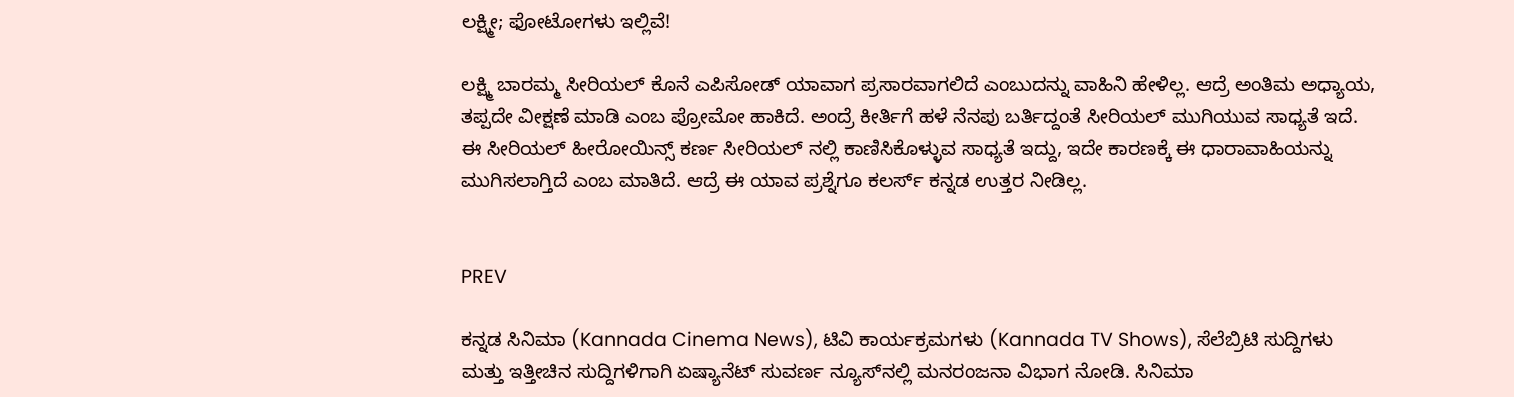ಲಕ್ಷ್ಮೀ; ಫೋಟೋಗಳು ಇಲ್ಲಿವೆ!

ಲಕ್ಷ್ಮಿ ಬಾರಮ್ಮ ಸೀರಿಯಲ್ ಕೊನೆ ಎಪಿಸೋಡ್ ಯಾವಾಗ ಪ್ರಸಾರವಾಗಲಿದೆ ಎಂಬುದನ್ನು ವಾಹಿನಿ ಹೇಳಿಲ್ಲ. ಆದ್ರೆ ಅಂತಿಮ ಅಧ್ಯಾಯ, ತಪ್ಪದೇ ವೀಕ್ಷಣೆ ಮಾಡಿ ಎಂಬ ಪ್ರೋಮೋ ಹಾಕಿದೆ. ಅಂದ್ರೆ ಕೀರ್ತಿಗೆ ಹಳೆ ನೆನಪು ಬರ್ತಿದ್ದಂತೆ ಸೀರಿಯಲ್ ಮುಗಿಯುವ ಸಾಧ್ಯತೆ ಇದೆ. ಈ ಸೀರಿಯಲ್ ಹೀರೋಯಿನ್ಸ್ ಕರ್ಣ ಸೀರಿಯಲ್ ನಲ್ಲಿ ಕಾಣಿಸಿಕೊಳ್ಳುವ ಸಾಧ್ಯತೆ ಇದ್ದು, ಇದೇ ಕಾರಣಕ್ಕೆ ಈ ಧಾರಾವಾಹಿಯನ್ನು ಮುಗಿಸಲಾಗ್ತಿದೆ ಎಂಬ ಮಾತಿದೆ. ಆದ್ರೆ ಈ ಯಾವ ಪ್ರಶ್ನೆಗೂ ಕಲರ್ಸ್ ಕನ್ನಡ ಉತ್ತರ ನೀಡಿಲ್ಲ.


PREV

ಕನ್ನಡ ಸಿನಿಮಾ (Kannada Cinema News), ಟಿವಿ ಕಾರ್ಯಕ್ರಮಗಳು (Kannada TV Shows), ಸೆಲೆಬ್ರಿಟಿ ಸುದ್ದಿಗಳು ಮತ್ತು ಇತ್ತೀಚಿನ ಸುದ್ದಿಗಳಿಗಾಗಿ ಏಷ್ಯಾನೆಟ್ ಸುವರ್ಣ ನ್ಯೂಸ್‌ನಲ್ಲಿ ಮನರಂಜನಾ ವಿಭಾಗ ನೋಡಿ. ಸಿನಿಮಾ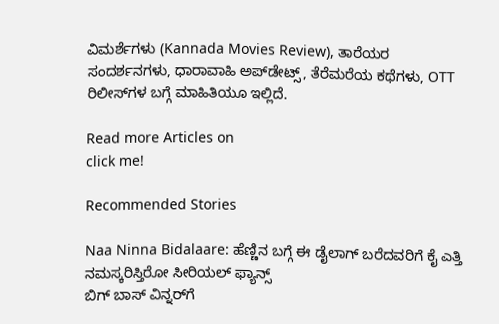ವಿಮರ್ಶೆಗಳು (Kannada Movies Review), ತಾರೆಯರ ಸಂದರ್ಶನಗಳು, ಧಾರಾವಾಹಿ ಅಪ್‌ಡೇಟ್ಸ್‌, ತೆರೆಮರೆಯ ಕಥೆಗಳು, OTT ರಿಲೀಸ್‌ಗಳ ಬಗ್ಗೆ ಮಾಹಿತಿಯೂ ಇಲ್ಲಿದೆ.

Read more Articles on
click me!

Recommended Stories

Naa Ninna Bidalaare: ಹೆಣ್ಣಿನ ಬಗ್ಗೆ ಈ ಡೈಲಾಗ್ ಬರೆದವರಿಗೆ ಕೈ ಎತ್ತಿ ನಮಸ್ಕರಿಸ್ತಿರೋ ಸೀರಿಯಲ್ ಫ್ಯಾನ್ಸ್
ಬಿಗ್ ಬಾಸ್ ವಿನ್ನರ್‌ಗೆ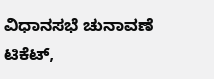ವಿಧಾನಸಭೆ ಚುನಾವಣೆ ಟಿಕೆಟ್,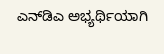ಎನ್‌ಡಿಎ ಅಭ್ಯರ್ಥಿಯಾಗಿ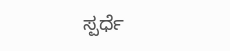ಸ್ಪರ್ಧೆ